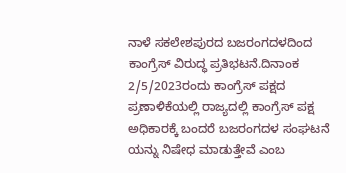ನಾಳೆ ಸಕಲೇಶಪುರದ ಬಜರಂಗದಳದಿಂದ ಕಾಂಗ್ರೆಸ್ ವಿರುದ್ಧ ಪ್ರತಿಭಟನೆ.ದಿನಾಂಕ 2/5/2023ರಂದು ಕಾಂಗ್ರೆಸ್ ಪಕ್ಷದ ಪ್ರಣಾಳಿಕೆಯಲ್ಲಿ ರಾಜ್ಯದಲ್ಲಿ ಕಾಂಗ್ರೆಸ್ ಪಕ್ಷ ಅಧಿಕಾರಕ್ಕೆ ಬಂದರೆ ಬಜರಂಗದಳ ಸಂಘಟನೆ ಯನ್ನು ನಿಷೇಧ ಮಾಡುತ್ತೇವೆ ಎಂಬ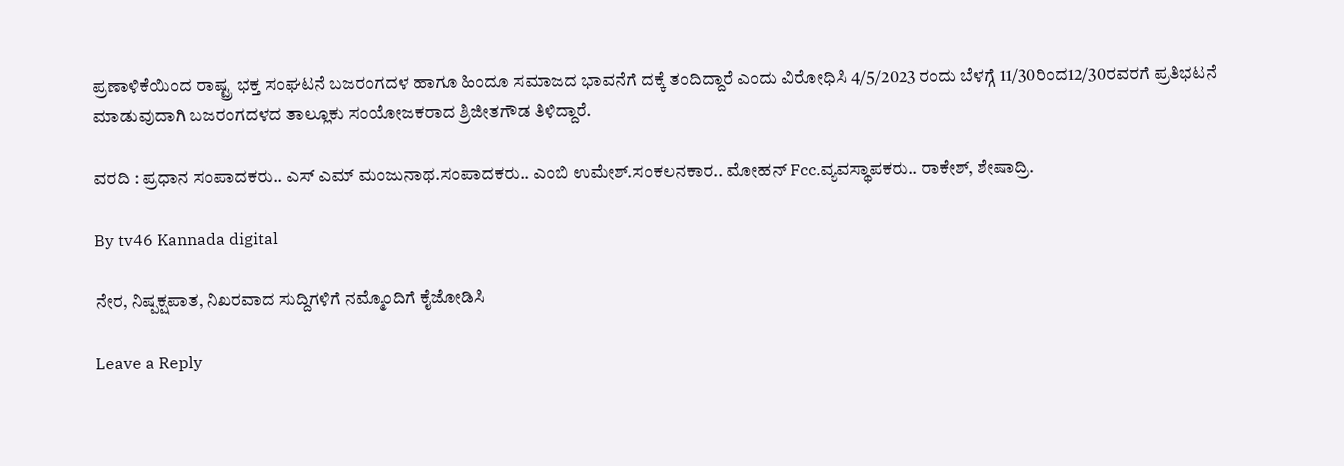ಪ್ರಣಾಳಿಕೆಯಿಂದ ರಾಷ್ಟ್ರ ಭಕ್ತ ಸಂಘಟನೆ ಬಜರಂಗದಳ ಹಾಗೂ ಹಿಂದೂ ಸಮಾಜದ ಭಾವನೆಗೆ ದಕ್ಕೆ ತಂದಿದ್ದಾರೆ ಎಂದು ವಿರೋಧಿಸಿ 4/5/2023 ರಂದು ಬೆಳಗ್ಗೆ 11/30ರಿಂದ12/30ರವರಗೆ ಪ್ರತಿಭಟನೆ ಮಾಡುವುದಾಗಿ ಬಜರಂಗದಳದ ತಾಲ್ಲೂಕು ಸಂಯೋಜಕರಾದ ಶ್ರಿಜೀತಗೌಡ ತಿಳಿದ್ದಾರೆ.

ವರದಿ : ಪ್ರಧಾನ ಸಂಪಾದಕರು.. ಎಸ್ ಎಮ್ ಮಂಜುನಾಥ.ಸಂಪಾದಕರು.. ಎಂಬಿ ಉಮೇಶ್.ಸಂಕಲನಕಾರ.. ಮೋಹನ್ Fcc.ವ್ಯವಸ್ಥಾಪಕರು.. ರಾಕೇಶ್, ಶೇಷಾದ್ರಿ.

By tv46 Kannada digital

ನೇರ, ನಿಷ್ಪಕ್ಷಪಾತ, ನಿಖರವಾದ ಸುದ್ದಿಗಳಿಗೆ ನಮ್ಮೊಂದಿಗೆ ಕೈಜೋಡಿಸಿ

Leave a Reply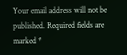Your email address will not be published. Required fields are marked *